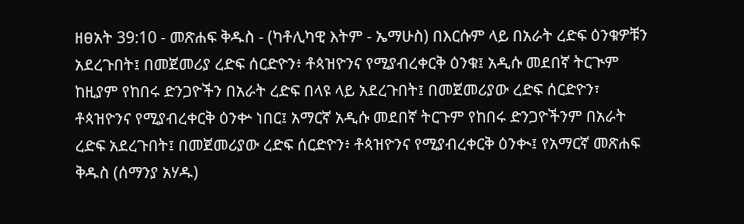ዘፀአት 39:10 - መጽሐፍ ቅዱስ - (ካቶሊካዊ እትም - ኤማሁስ) በእርሱም ላይ በአራት ረድፍ ዕንቁዎቹን አደረጉበት፤ በመጀመሪያ ረድፍ ሰርድዮን፥ ቶጳዝዮንና የሚያብረቀርቅ ዕንቁ፤ አዲሱ መደበኛ ትርጒም ከዚያም የከበሩ ድንጋዮችን በአራት ረድፍ በላዩ ላይ አደረጉበት፤ በመጀመሪያው ረድፍ ሰርድዮን፣ ቶጳዝዮንና የሚያብረቀርቅ ዕንቍ ነበር፤ አማርኛ አዲሱ መደበኛ ትርጉም የከበሩ ድንጋዮችንም በአራት ረድፍ አደረጉበት፤ በመጀመሪያው ረድፍ ሰርድዮን፥ ቶጳዝዮንና የሚያብረቀርቅ ዕንቊ፤ የአማርኛ መጽሐፍ ቅዱስ (ሰማንያ አሃዱ)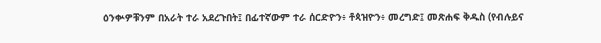ዕንቍዎቹንም በአራት ተራ አደረጉበት፤ በፊተኛውም ተራ ሰርድዮን፥ ቶጳዝዮን፥ መረግድ፤ መጽሐፍ ቅዱስ (የብሉይና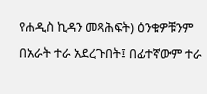የሐዲስ ኪዳን መጻሕፍት) ዕንቁዎቹንም በአራት ተራ አደረጉበት፤ በፊተኛውም ተራ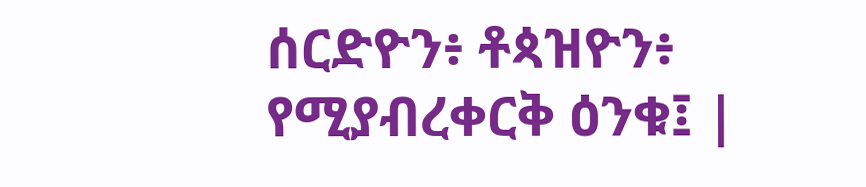ሰርድዮን፥ ቶጳዝዮን፥ የሚያብረቀርቅ ዕንቁ፤ |